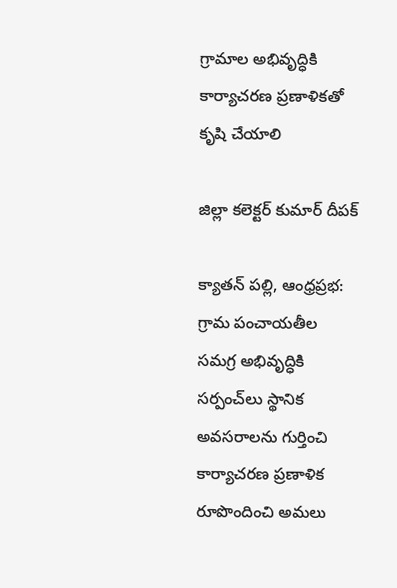గ్రామాల అభివృద్ధికి కార్యాచరణ ప్రణాళికతో కృషి చేయాలి

జిల్లా కలెక్టర్ కుమార్ దీపక్

క్యాతన్ పల్లి, ఆంధ్రప్రభ: గ్రామ పంచాయతీల సమగ్ర అభివృద్ధికి సర్పంచ్‌లు స్థానిక అవసరాలను గుర్తించి కార్యాచరణ ప్రణాళిక రూపొందించి అమలు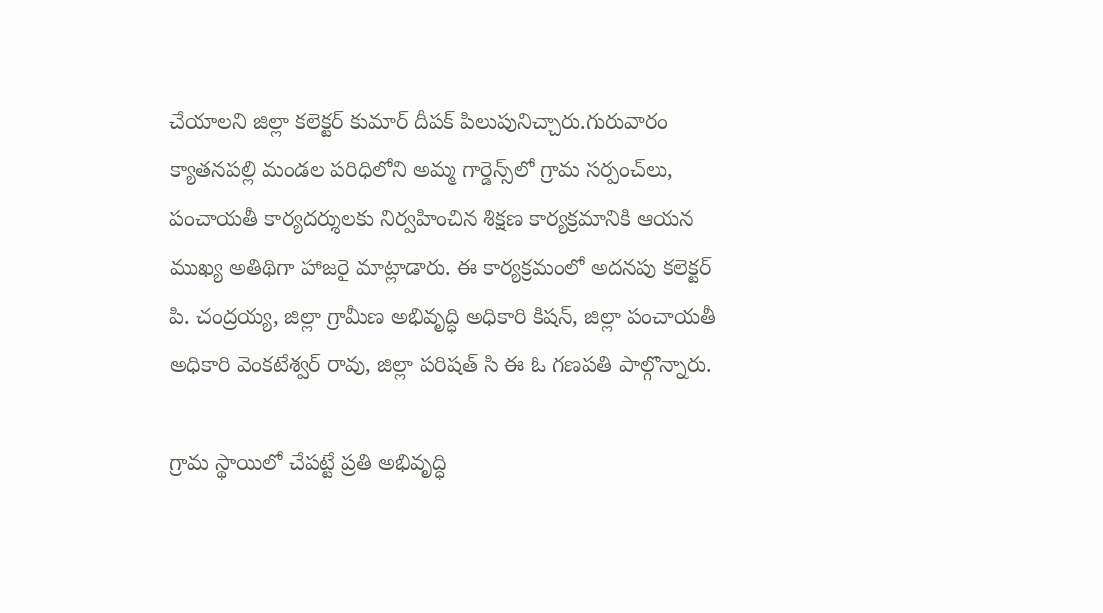చేయాలని జిల్లా కలెక్టర్ కుమార్ దీపక్ పిలుపునిచ్చారు.గురువారం క్యాతనపల్లి మండల పరిధిలోని అమ్మ గార్డెన్స్‌లో గ్రామ సర్పంచ్‌లు, పంచాయతీ కార్యదర్శులకు నిర్వహించిన శిక్షణ కార్యక్రమానికి ఆయన ముఖ్య అతిథిగా హాజరై మాట్లాడారు. ఈ కార్యక్రమంలో అదనపు కలెక్టర్ పి. చంద్రయ్య, జిల్లా గ్రామీణ అభివృద్ధి అధికారి కిషన్, జిల్లా పంచాయతీ అధికారి వెంకటేశ్వర్ రావు, జిల్లా పరిషత్ సి ఈ ఓ గణపతి పాల్గొన్నారు.

గ్రామ స్థాయిలో చేపట్టే ప్రతి అభివృద్ధి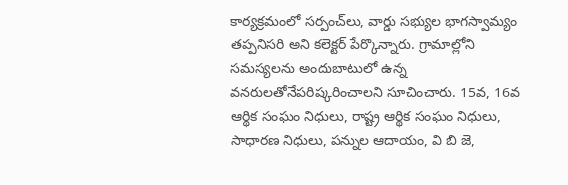కార్యక్రమంలో సర్పంచ్‌లు, వార్డు సభ్యుల భాగస్వామ్యం తప్పనిసరి అని కలెక్టర్ పేర్కొన్నారు. గ్రామాల్లోని సమస్యలను అందుబాటులో ఉన్న వనరులతోనేపరిష్కరించాలని సూచించారు. 15వ, 16వ ఆర్థిక సంఘం నిధులు, రాష్ట్ర ఆర్థిక సంఘం నిధులు, సాధారణ నిధులు, పన్నుల ఆదాయం, వి బి జె,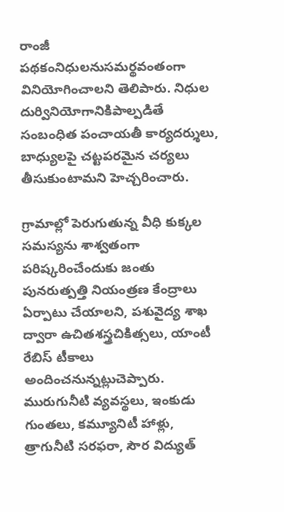రాంజీ పథకంనిధులనుసమర్థవంతంగా వినియోగించాలని తెలిపారు. నిధుల దుర్వినియోగానికిపాల్పడితే సంబంధిత పంచాయతీ కార్యదర్శులు, బాధ్యులపై చట్టపరమైన చర్యలు తీసుకుంటామని హెచ్చరించారు.

గ్రామాల్లో పెరుగుతున్న వీధి కుక్కల సమస్యను శాశ్వతంగా పరిష్కరించేందుకు జంతు పునరుత్పత్తి నియంత్రణ కేంద్రాలు ఏర్పాటు చేయాలని, పశువైద్య శాఖ ద్వారా ఉచితశస్త్రచికిత్సలు, యాంటీ రేబిస్ టీకాలు అందించనున్నట్లుచెప్పారు. మురుగునీటి వ్యవస్థలు, ఇంకుడు గుంతలు, కమ్యూనిటీ హాళ్లు, త్రాగునీటి సరఫరా, సౌర విద్యుత్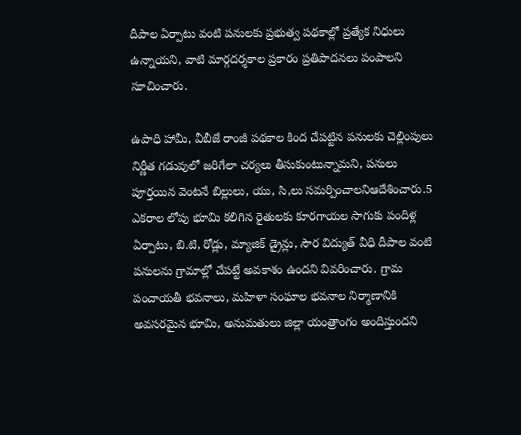దీపాల ఏర్పాటు వంటి పనులకు ప్రభుత్వ పథకాల్లో ప్రత్యేక నిధులు ఉన్నాయని, వాటి మార్గదర్శకాల ప్రకారం ప్రతిపాదనలు పంపాలని సూచించారు.

ఉపాధి హామీ, వీబీజే రాంజీ పథకాల కింద చేపట్టిన పనులకు చెల్లింపులు నిర్ణీత గడువులో జరిగేలా చర్యలు తీసుకుంటున్నామని, పనులు పూర్తయిన వెంటనే బిల్లులు, యు, సి,లు సమర్పించాలనిఆదేశించారు.5 ఎకరాల లోపు భూమి కలిగిన రైతులకు కూరగాయల సాగుకు పందిళ్ల ఏర్పాటు, బి.టి, రోడ్లు, మ్యాజిక్ డ్రైన్లు, సౌర విద్యుత్ వీధి దీపాల వంటి పనులను గ్రామాల్లో చేపట్టే అవకాశం ఉందని వివరించారు. గ్రామ పంచాయతీ భవనాలు, మహిళా సంఘాల భవనాల నిర్మాణానికి అవసరమైన భూమి, అనుమతులు జిల్లా యంత్రాంగం అందిస్తుందని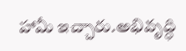హామీ ఇచ్చారు.అభివృద్ధి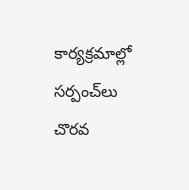కార్యక్రమాల్లో సర్పంచ్‌లు చొరవ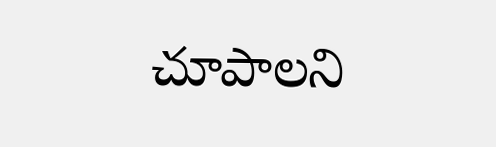చూపాలని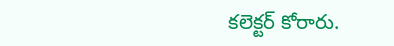కలెక్టర్ కోరారు.